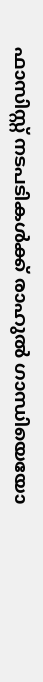ഫാസിസ്റ്റ് നടപടികൾക്ക് രാഹുൽ ഗാന്ധിയെയോ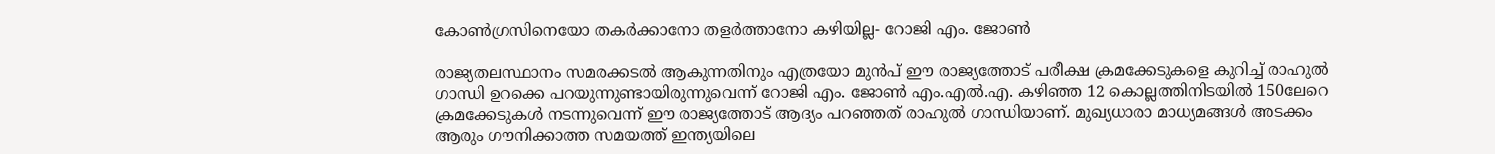കോൺഗ്രസിനെയോ തകർക്കാനോ തളർത്താനോ കഴിയില്ല- റോജി എം. ജോൺ

രാജ്യതലസ്ഥാനം സമരക്കടൽ ആകുന്നതിനും എത്രയോ മുൻപ് ഈ രാജ്യത്തോട് പരീക്ഷ ക്രമക്കേടുകളെ കുറിച്ച് രാഹുൽ ഗാന്ധി ഉറക്കെ പറയുന്നുണ്ടായിരുന്നുവെന്ന് റോജി എം. ജോൺ എം.എൽ.എ. കഴിഞ്ഞ 12 കൊല്ലത്തിനിടയിൽ 150ലേറെ ക്രമക്കേടുകൾ നടന്നുവെന്ന് ഈ രാജ്യത്തോട് ആദ്യം പറഞ്ഞത് രാഹുൽ ഗാന്ധിയാണ്. മുഖ്യധാരാ മാധ്യമങ്ങൾ അടക്കം ആരും ഗൗനിക്കാത്ത സമയത്ത് ഇന്ത്യയിലെ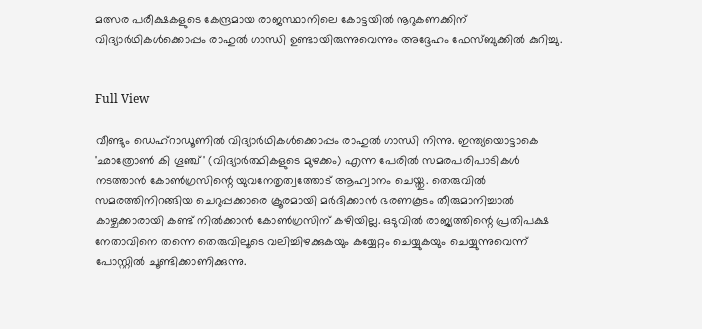മത്സര പരീക്ഷകളുടെ കേന്ദ്രമായ രാജസ്ഥാനിലെ കോട്ടയിൽ നൂറുകണക്കിന് വിദ്യാർഥികൾക്കൊപ്പം രാഹുൽ ഗാന്ധി ഉണ്ടായിരുന്നുവെന്നും അദ്ദേഹം ഫേസ്ബുക്കിൽ കുറിച്ചു.


Full View

വീണ്ടും ഡെഹ്റാഡൂണിൽ വിദ്യാർഥികൾക്കൊപ്പം രാഹുൽ ഗാന്ധി നിന്നു. ഇന്ത്യയൊട്ടാകെ 'ഛാത്രോൺ കി ഗൂഞ്ച്' (വിദ്യാർത്ഥികളുടെ മുഴക്കം) എന്ന പേരിൽ സമരപരിപാടികൾ നടത്താൻ കോൺഗ്രസിന്റെ യുവനേതൃത്വത്തോട് ആഹ്വാനം ചെയ്തു. തെരുവിൽ സമരത്തിനിറങ്ങിയ ചെറുപ്പക്കാരെ ക്രൂരമായി മർദിക്കാൻ ഭരണകൂടം തീരുമാനിച്ചാൽ കാഴ്ചക്കാരായി കണ്ട് നിൽക്കാൻ കോൺഗ്രസിന് കഴിയില്ല. ഒടുവിൽ രാജ്യത്തിന്റെ പ്രതിപക്ഷ നേതാവിനെ തന്നെ തെരുവിലൂടെ വലിച്ചിഴക്കുകയും കയ്യേറ്റം ചെയ്യുകയും ചെയ്യുന്നുവെന്ന് പോസ്റ്റിൽ ചൂണ്ടിക്കാണിക്കുന്നു.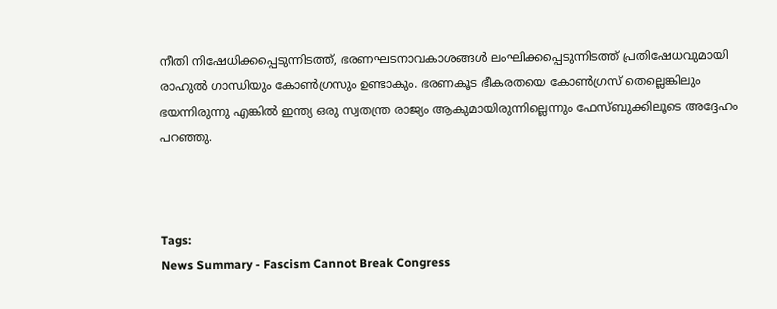നീതി നിഷേധിക്കപ്പെടുന്നിടത്ത്, ഭരണഘടനാവകാശങ്ങൾ ലംഘിക്കപ്പെടുന്നിടത്ത് പ്രതിഷേധവുമായി രാഹുൽ ഗാന്ധിയും കോൺഗ്രസും ഉണ്ടാകും. ഭരണകൂട ഭീകരതയെ കോൺഗ്രസ് തെല്ലെങ്കിലും ഭയന്നിരുന്നു എങ്കിൽ ഇന്ത്യ ഒരു സ്വതന്ത്ര രാജ്യം ആകുമായിരുന്നില്ലെന്നും ഫേസ്ബുക്കിലൂടെ അദ്ദേഹം പറഞ്ഞു.



Tags:
News Summary - Fascism Cannot Break Congress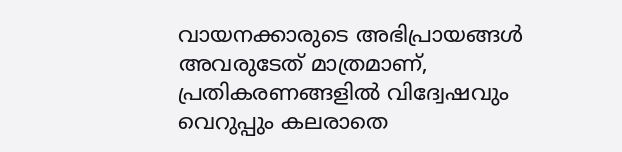വായനക്കാരുടെ അഭിപ്രായങ്ങള്‍ അവരുടേത് മാത്രമാണ്, പ്രതികരണങ്ങളിൽ വിദ്വേഷവും വെറുപ്പും കലരാതെ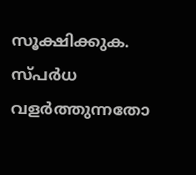സൂക്ഷിക്കുക. സ്പർധ വളർത്തുന്നതോ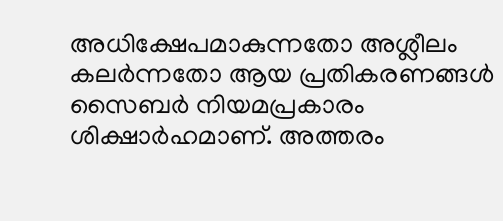അധിക്ഷേപമാകുന്നതോ അശ്ലീലം കലർന്നതോ ആയ പ്രതികരണങ്ങൾ സൈബർ നിയമപ്രകാരം ശിക്ഷാർഹമാണ്. അത്തരം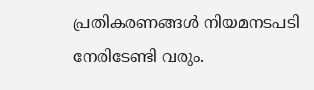പ്രതികരണങ്ങൾ നിയമനടപടി നേരിടേണ്ടി വരും.